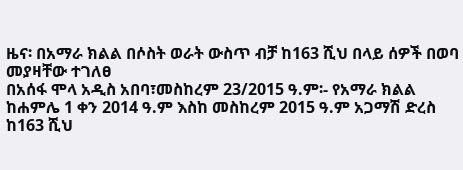ዜና፡ በአማራ ክልል በሶስት ወራት ውስጥ ብቻ ከ163 ሺህ በላይ ሰዎች በወባ መያዛቸው ተገለፀ
በአሰፋ ሞላ አዲስ አበባ፣መስከረም 23/2015 ዓ.ም፡- የአማራ ክልል ከሐምሌ 1 ቀን 2014 ዓ.ም እስከ መስከረም 2015 ዓ.ም አጋማሽ ድረስ ከ163 ሺህ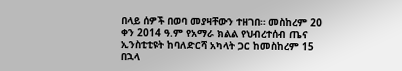በላይ ሰዎች በወባ መያዛቸውን ተዘገበ። መስከረም 20 ቀን 2014 ዓ.ም የአማራ ክልል የህብረተሰብ ጤና ኢንስቲቲዩት ከባለድርሻ አካላት ጋር ከመስከረም 15 በኋላ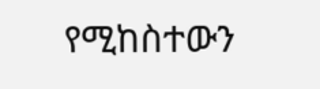የሚከስተውን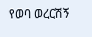የወባ ወረርሽኝ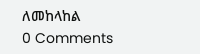ለመከላከል
0 Comments